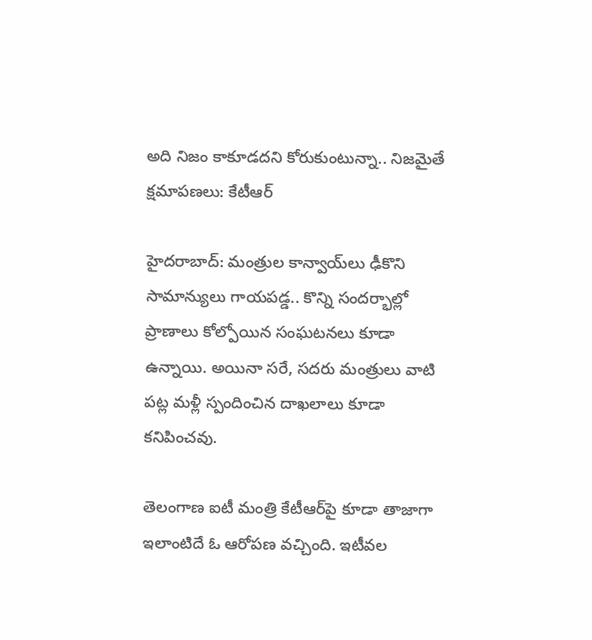అది నిజం కాకూడదని కోరుకుంటున్నా.. నిజమైతే క్షమాపణలు: కేటీఆర్

హైదరాబాద్: మంత్రుల కాన్వాయ్‌లు ఢీకొని సామాన్యులు గాయపడ్డ.. కొన్ని సందర్భాల్లో ప్రాణాలు కోల్పోయిన సంఘటనలు కూడా ఉన్నాయి. అయినా సరే, సదరు మంత్రులు వాటి పట్ల మళ్లీ స్పందించిన దాఖలాలు కూడా కనిపించవు.

తెలంగాణ ఐటీ మంత్రి కేటీఆర్‌పై కూడా తాజాగా ఇలాంటిదే ఓ ఆరోపణ వచ్చింది. ఇటీవల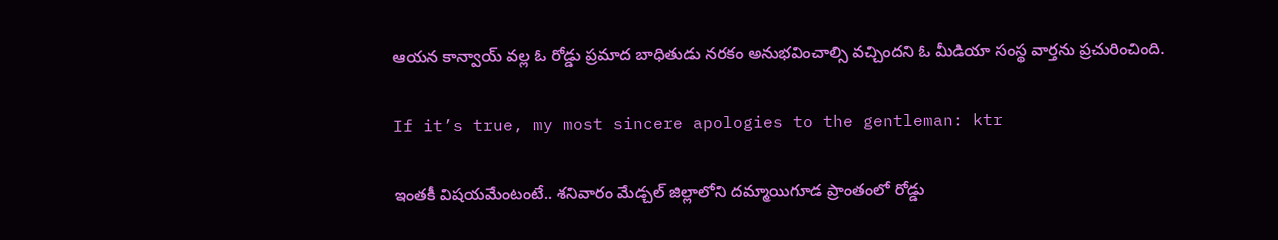ఆయన కాన్వాయ్ వల్ల ఓ రోడ్డు ప్రమాద బాధితుడు నరకం అనుభవించాల్సి వచ్చిందని ఓ మీడియా సంస్థ వార్తను ప్రచురించింది.

If it’s true, my most sincere apologies to the gentleman: ktr

ఇంతకీ విషయమేంటంటే.. శనివారం మేడ్చల్‌ జిల్లాలోని దమ్మాయిగూడ ప్రాంతంలో రోడ్డు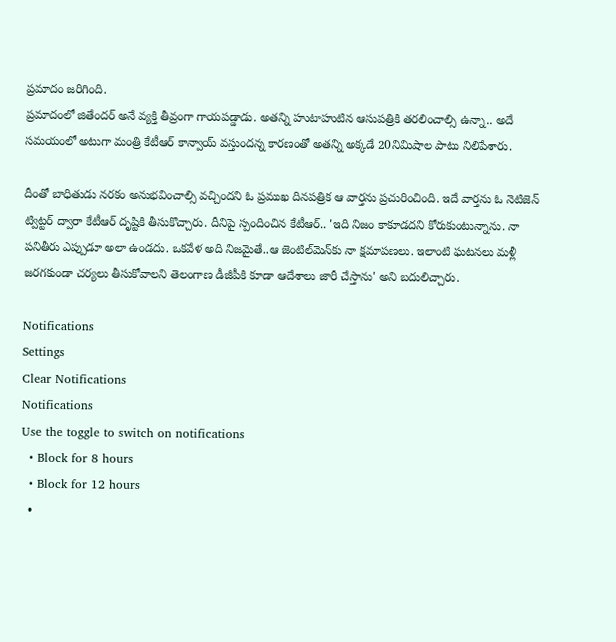ప్రమాదం జరిగింది.
ప్రమాదంలో జితేందర్ అనే వ్యక్తి తీవ్రంగా గాయపడ్డాడు. అతన్ని హుటాహుటిన ఆసుపత్రికి తరలించాల్సి ఉన్నా.. అదే సమయంలో అటుగా మంత్రి కేటీఆర్ కాన్వాయ్ వస్తుందన్న కారణంతో అతన్ని అక్కడే 20నిమిషాల పాటు నిలిపేశారు.

దీంతో బాధితుడు నరకం అనుభవించాల్సి వచ్చిందని ఓ ప్రముఖ దినపత్రిక ఆ వార్తను ప్రచురించింది. ఇదే వార్తను ఓ నెటిజెన్ ట్విట్టర్ ద్వారా కేటీఆర్ దృష్టికి తీసుకొచ్చారు. దీనిపై స్పందించిన కేటీఆర్.. 'ఇది నిజం కాకూడదని కోరుకుంటున్నాను. నా పనితీరు ఎప్పుడూ అలా ఉండదు. ఒకవేళ అది నిజమైతే..ఆ జెంటిల్‌మెన్‌కు నా క్షమాపణలు. ఇలాంటి ఘటనలు మళ్లీ జరగకుండా చర్యలు తీసుకోవాలని తెలంగాణ డీజీపీకి కూడా ఆదేశాలు జారీ చేస్తాను' అని బదులిచ్చారు.

Notifications
Settings
Clear Notifications
Notifications
Use the toggle to switch on notifications
  • Block for 8 hours
  • Block for 12 hours
  •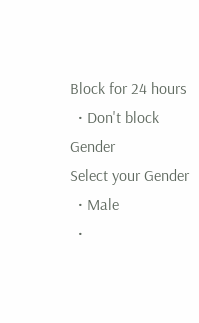Block for 24 hours
  • Don't block
Gender
Select your Gender
  • Male
  •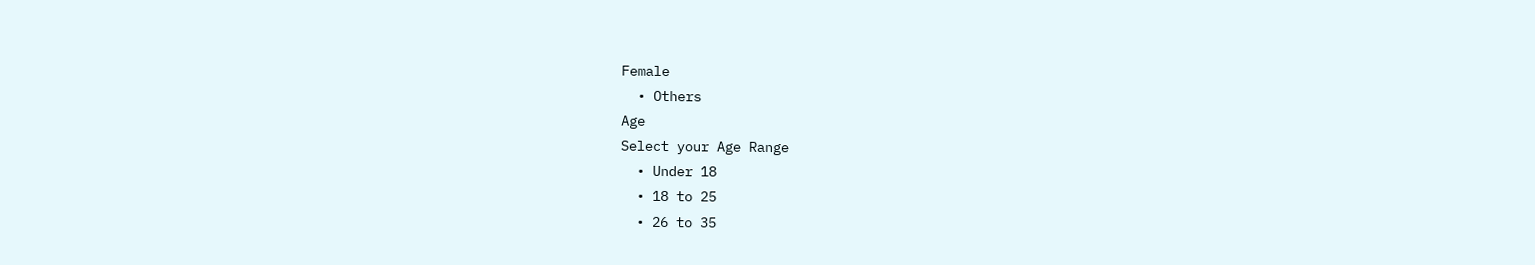Female
  • Others
Age
Select your Age Range
  • Under 18
  • 18 to 25
  • 26 to 35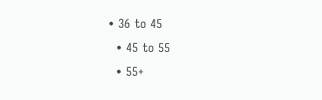• 36 to 45
  • 45 to 55
  • 55+